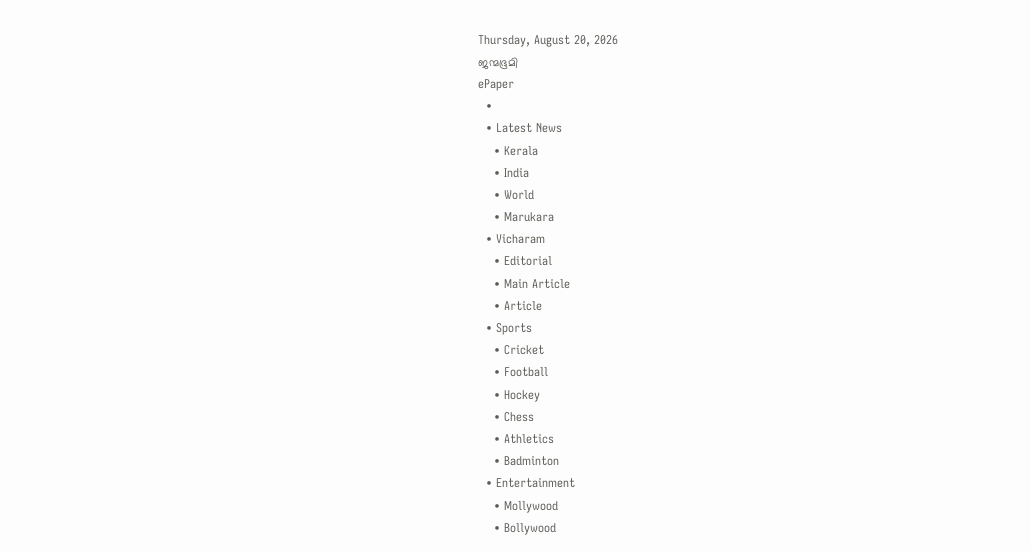Thursday, August 20, 2026
ജന്മഭൂമി
ePaper
  •
  • Latest News
    • Kerala
    • India
    • World
    • Marukara
  • Vicharam
    • Editorial
    • Main Article
    • Article
  • Sports
    • Cricket
    • Football
    • Hockey
    • Chess
    • Athletics
    • Badminton
  • Entertainment
    • Mollywood
    • Bollywood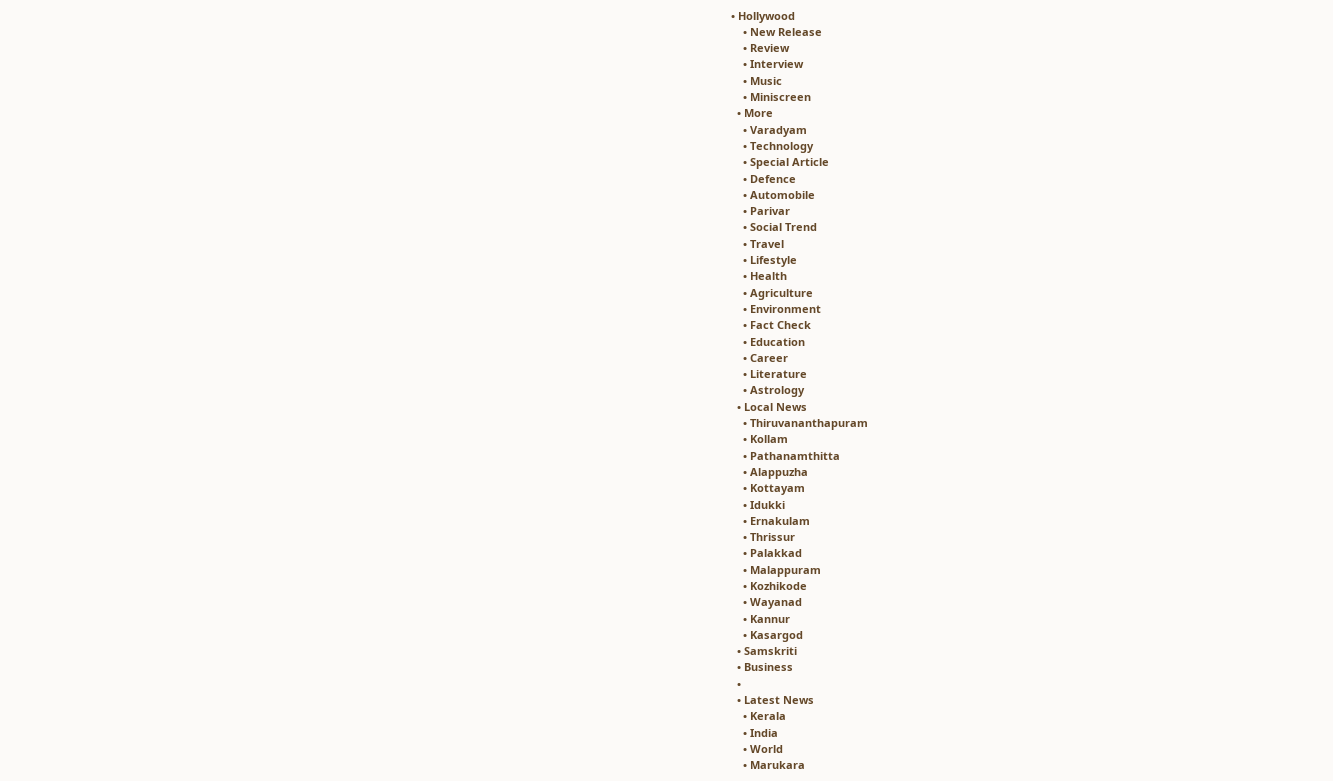• Hollywood
    • New Release
    • Review
    • Interview
    • Music
    • Miniscreen
  • More
    • Varadyam
    • Technology
    • Special Article
    • Defence
    • Automobile
    • Parivar
    • Social Trend
    • Travel
    • Lifestyle
    • Health
    • Agriculture
    • Environment
    • Fact Check
    • Education
    • Career
    • Literature
    • Astrology
  • Local News
    • Thiruvananthapuram
    • Kollam
    • Pathanamthitta
    • Alappuzha
    • Kottayam
    • Idukki
    • Ernakulam
    • Thrissur
    • Palakkad
    • Malappuram
    • Kozhikode
    • Wayanad
    • Kannur
    • Kasargod
  • Samskriti
  • Business
  •
  • Latest News
    • Kerala
    • India
    • World
    • Marukara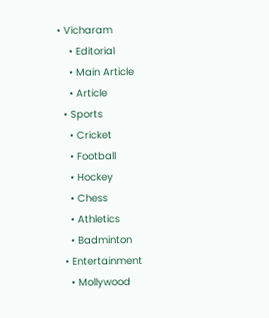• Vicharam
    • Editorial
    • Main Article
    • Article
  • Sports
    • Cricket
    • Football
    • Hockey
    • Chess
    • Athletics
    • Badminton
  • Entertainment
    • Mollywood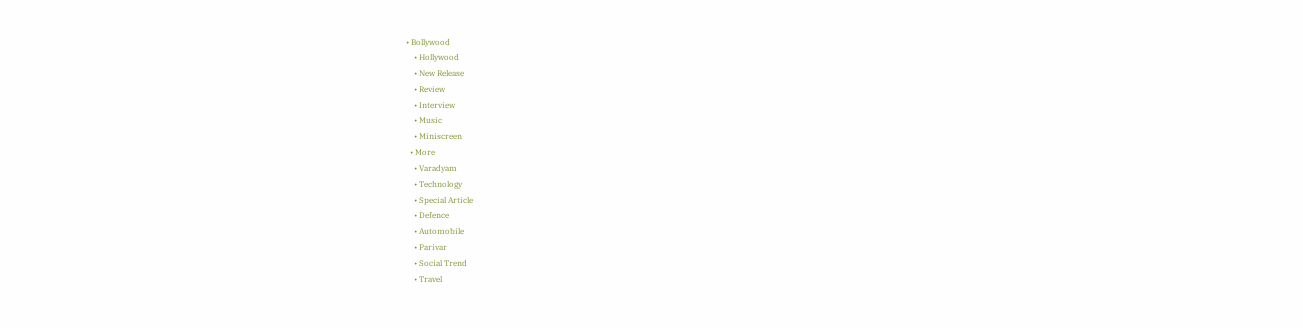• Bollywood
    • Hollywood
    • New Release
    • Review
    • Interview
    • Music
    • Miniscreen
  • More
    • Varadyam
    • Technology
    • Special Article
    • Defence
    • Automobile
    • Parivar
    • Social Trend
    • Travel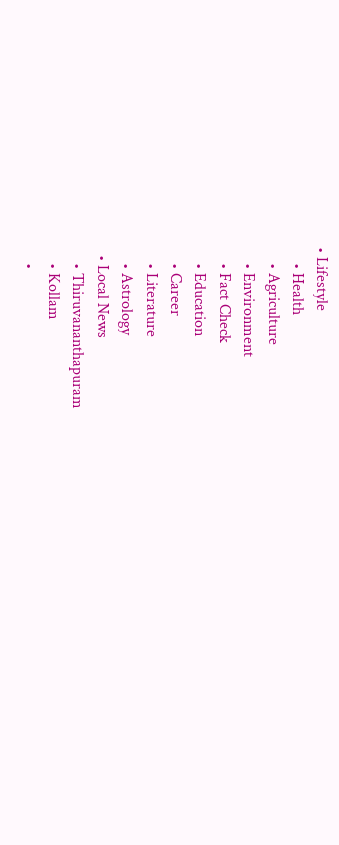• Lifestyle
    • Health
    • Agriculture
    • Environment
    • Fact Check
    • Education
    • Career
    • Literature
    • Astrology
  • Local News
    • Thiruvananthapuram
    • Kollam
    •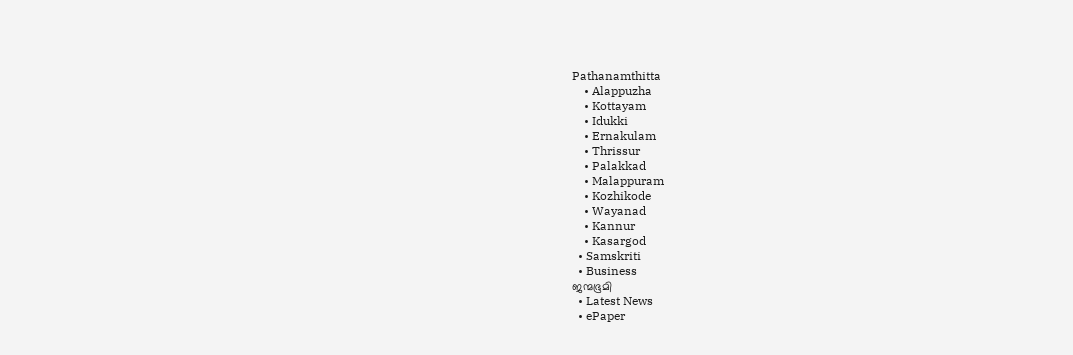Pathanamthitta
    • Alappuzha
    • Kottayam
    • Idukki
    • Ernakulam
    • Thrissur
    • Palakkad
    • Malappuram
    • Kozhikode
    • Wayanad
    • Kannur
    • Kasargod
  • Samskriti
  • Business
ജന്മഭൂമി
  • Latest News
  • ePaper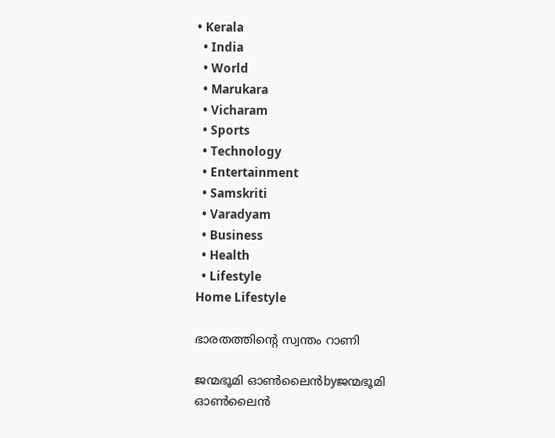• Kerala
  • India
  • World
  • Marukara
  • Vicharam
  • Sports
  • Technology
  • Entertainment
  • Samskriti
  • Varadyam
  • Business
  • Health
  • Lifestyle
Home Lifestyle

ഭാരതത്തിന്റെ സ്വന്തം റാണി

ജന്മഭൂമി ഓണ്‍ലൈന്‍byജന്മഭൂമി ഓണ്‍ലൈന്‍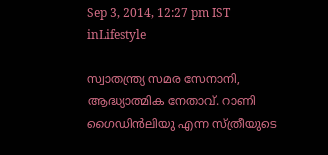Sep 3, 2014, 12:27 pm IST
inLifestyle

സ്വാതന്ത്ര്യ സമര സേനാനി, ആദ്ധ്യാത്മിക നേതാവ്. റാണി ഗൈഡിന്‍ലിയു എന്ന സ്ത്രീയുടെ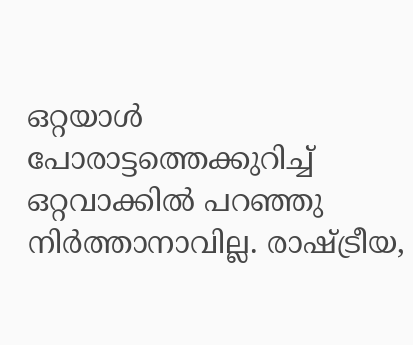ഒറ്റയാള്‍ പോരാട്ടത്തെക്കുറിച്ച് ഒറ്റവാക്കില്‍ പറഞ്ഞു നിര്‍ത്താനാവില്ല. രാഷ്‌ട്രീയ,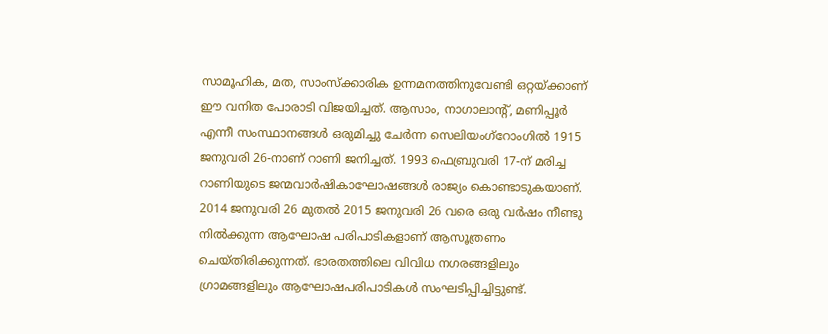സാമൂഹിക, മത, സാംസ്‌ക്കാരിക ഉന്നമനത്തിനുവേണ്ടി ഒറ്റയ്‌ക്കാണ് ഈ വനിത പോരാടി വിജയിച്ചത്. ആസാം, നാഗാലാന്റ്, മണിപ്പൂര്‍ എന്നീ സംസ്ഥാനങ്ങള്‍ ഒരുമിച്ചു ചേര്‍ന്ന സെലിയംഗ്‌റോംഗില്‍ 1915 ജനുവരി 26-നാണ് റാണി ജനിച്ചത്. 1993 ഫെബ്രുവരി 17-ന് മരിച്ച റാണിയുടെ ജന്മവാര്‍ഷികാഘോഷങ്ങള്‍ രാജ്യം കൊണ്ടാടുകയാണ്. 2014 ജനുവരി 26 മുതല്‍ 2015 ജനുവരി 26 വരെ ഒരു വര്‍ഷം നീണ്ടു നില്‍ക്കുന്ന ആഘോഷ പരിപാടികളാണ് ആസൂത്രണം ചെയ്തിരിക്കുന്നത്. ഭാരതത്തിലെ വിവിധ നഗരങ്ങളിലും ഗ്രാമങ്ങളിലും ആഘോഷപരിപാടികള്‍ സംഘടിപ്പിച്ചിട്ടുണ്ട്.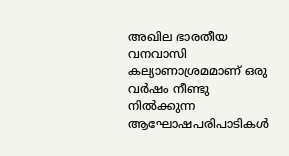അഖില ഭാരതീയ വനവാസി കല്യാണാശ്രമമാണ് ഒരു വര്‍ഷം നീണ്ടു നില്‍ക്കുന്ന ആഘോഷപരിപാടികള്‍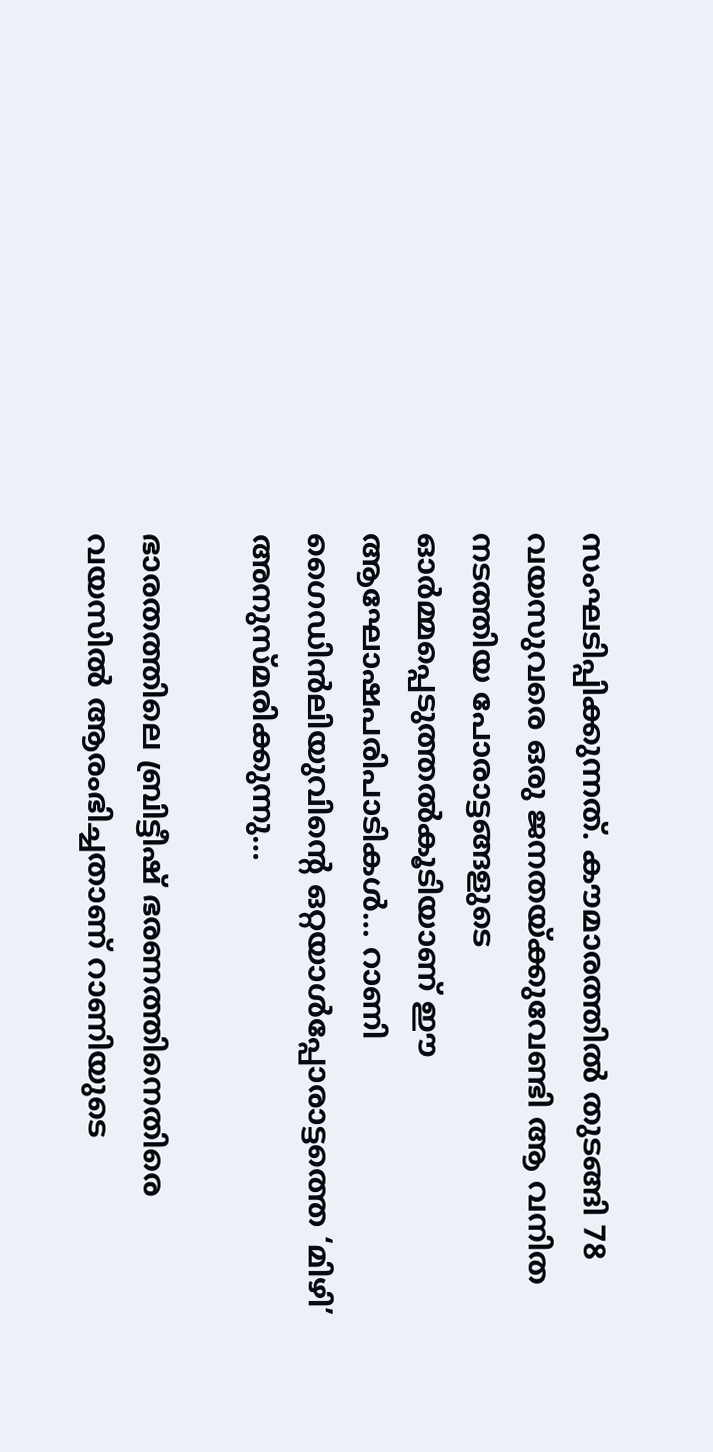സംഘടിപ്പിക്കുന്നത്. കൗമാരത്തില്‍ തുടങ്ങി 78 വയസുവരെ ഒരു ജനതയ്‌ക്കുവേണ്ടി ആ വനിത നടത്തിയ പോരാട്ടങ്ങളുടെ ഓര്‍മ്മപ്പെടുത്തല്‍കൂടിയാണ് ഈ ആഘോഷപരിപാടികള്‍… റാണി ഗൈഡിന്‍ലിയുവിന്റെ ഒറ്റയാള്‍പ്പോരാട്ടത്തെ ‘മിഴി’ അനുസ്മരിക്കുന്നു…

ഭാരതത്തിലെ ബ്രിട്ടീഷ് ഭരണത്തിനെതിരെ വയസില്‍ ആരംഭിച്ചതാണ് റാണിയുടെ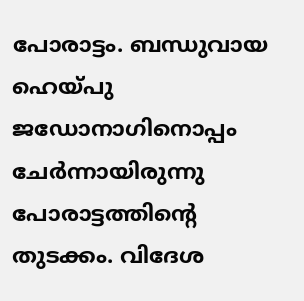പോരാട്ടം. ബന്ധുവായ ഹെയ്‌പു ജഡോനാഗിനൊപ്പം ചേര്‍ന്നായിരുന്നു പോരാട്ടത്തിന്റെ തുടക്കം. വിദേശ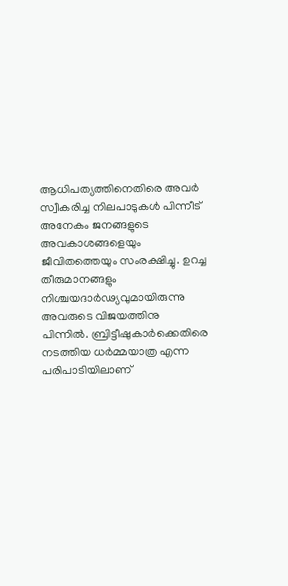ആധിപത്യത്തിനെതിരെ അവര്‍ സ്വീകരിച്ച നിലപാടുകള്‍ പിന്നീട് അനേകം ജനങ്ങളുടെ അവകാശങ്ങളെയും ജീവിതത്തെയും സംരക്ഷിച്ചു. ഉറച്ച തീരുമാനങ്ങളും നിശ്ചയദാര്‍ഢ്യവുമായിരുന്നു അവരുടെ വിജയത്തിനു പിന്നില്‍. ബ്രിട്ടീഷുകാര്‍ക്കെതിരെ നടത്തിയ ധര്‍മ്മയാത്ര എന്ന പരിപാടിയിലാണ്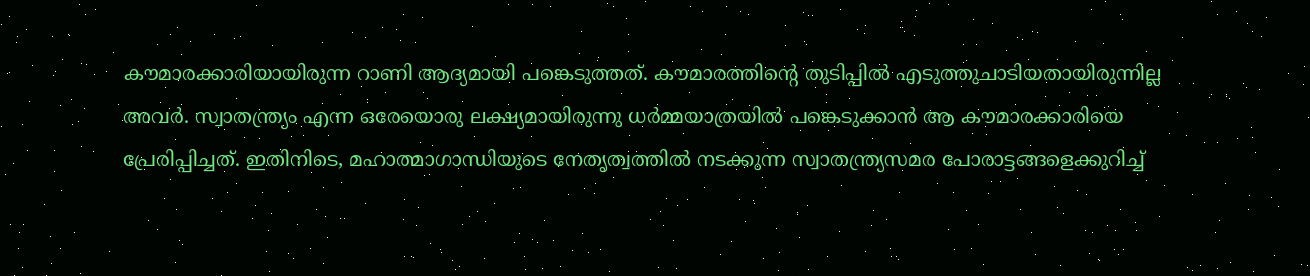കൗമാരക്കാരിയായിരുന്ന റാണി ആദ്യമായി പങ്കെടുത്തത്. കൗമാരത്തിന്റെ തുടിപ്പില്‍ എടുത്തുചാടിയതായിരുന്നില്ല അവര്‍. സ്വാതന്ത്ര്യം എന്ന ഒരേയൊരു ലക്ഷ്യമായിരുന്നു ധര്‍മ്മയാത്രയില്‍ പങ്കെടുക്കാന്‍ ആ കൗമാരക്കാരിയെ പ്രേരിപ്പിച്ചത്. ഇതിനിടെ, മഹാത്മാഗാന്ധിയുടെ നേതൃത്വത്തില്‍ നടക്കുന്ന സ്വാതന്ത്ര്യസമര പോരാട്ടങ്ങളെക്കുറിച്ച്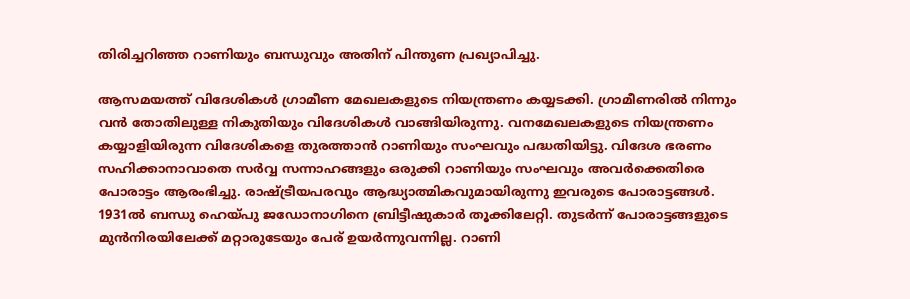തിരിച്ചറിഞ്ഞ റാണിയും ബന്ധുവും അതിന് പിന്തുണ പ്രഖ്യാപിച്ചു.

ആസമയത്ത് വിദേശികള്‍ ഗ്രാമീണ മേഖലകളുടെ നിയന്ത്രണം കയ്യടക്കി. ഗ്രാമീണരില്‍ നിന്നും വന്‍ തോതിലുള്ള നികുതിയും വിദേശികള്‍ വാങ്ങിയിരുന്നു. വനമേഖലകളുടെ നിയന്ത്രണം കയ്യാളിയിരുന്ന വിദേശികളെ തുരത്താന്‍ റാണിയും സംഘവും പദ്ധതിയിട്ടു. വിദേശ ഭരണം സഹിക്കാനാവാതെ സര്‍വ്വ സന്നാഹങ്ങളും ഒരുക്കി റാണിയും സംഘവും അവര്‍ക്കെതിരെ പോരാട്ടം ആരംഭിച്ചു. രാഷ്‌ട്രീയപരവും ആദ്ധ്യാത്മികവുമായിരുന്നു ഇവരുടെ പോരാട്ടങ്ങള്‍. 1931ല്‍ ബന്ധു ഹെയ്‌പു ജഡോനാഗിനെ ബ്രിട്ടീഷുകാര്‍ തൂക്കിലേറ്റി. തുടര്‍ന്ന് പോരാട്ടങ്ങളുടെ മുന്‍നിരയിലേക്ക് മറ്റാരുടേയും പേര് ഉയര്‍ന്നുവന്നില്ല. റാണി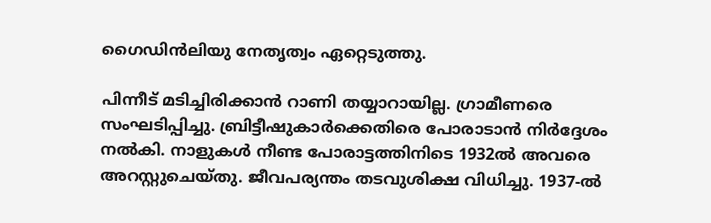ഗൈഡിന്‍ലിയു നേതൃത്വം ഏറ്റെടുത്തു.

പിന്നീട് മടിച്ചിരിക്കാന്‍ റാണി തയ്യാറായില്ല. ഗ്രാമീണരെ സംഘടിപ്പിച്ചു. ബ്രിട്ടീഷുകാര്‍ക്കെതിരെ പോരാടാന്‍ നിര്‍ദ്ദേശം നല്‍കി. നാളുകള്‍ നീണ്ട പോരാട്ടത്തിനിടെ 1932ല്‍ അവരെ അറസ്റ്റുചെയ്തു. ജീവപര്യന്തം തടവുശിക്ഷ വിധിച്ചു. 1937-ല്‍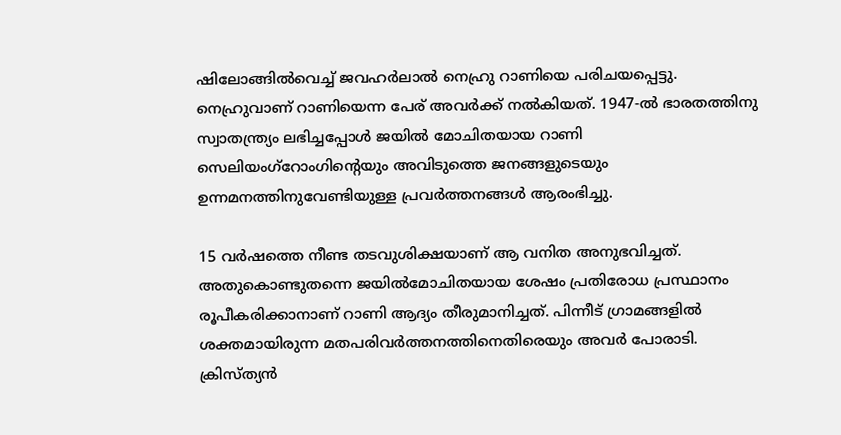ഷിലോങ്ങില്‍വെച്ച് ജവഹര്‍ലാല്‍ നെഹ്രു റാണിയെ പരിചയപ്പെട്ടു. നെഹ്രുവാണ് റാണിയെന്ന പേര് അവര്‍ക്ക് നല്‍കിയത്. 1947-ല്‍ ഭാരതത്തിനു സ്വാതന്ത്ര്യം ലഭിച്ചപ്പോള്‍ ജയില്‍ മോചിതയായ റാണി സെലിയംഗ്‌റോംഗിന്റെയും അവിടുത്തെ ജനങ്ങളുടെയും ഉന്നമനത്തിനുവേണ്ടിയുള്ള പ്രവര്‍ത്തനങ്ങള്‍ ആരംഭിച്ചു.

15 വര്‍ഷത്തെ നീണ്ട തടവുശിക്ഷയാണ് ആ വനിത അനുഭവിച്ചത്. അതുകൊണ്ടുതന്നെ ജയില്‍മോചിതയായ ശേഷം പ്രതിരോധ പ്രസ്ഥാനം രൂപീകരിക്കാനാണ് റാണി ആദ്യം തീരുമാനിച്ചത്. പിന്നീട് ഗ്രാമങ്ങളില്‍ ശക്തമായിരുന്ന മതപരിവര്‍ത്തനത്തിനെതിരെയും അവര്‍ പോരാടി. ക്രിസ്ത്യന്‍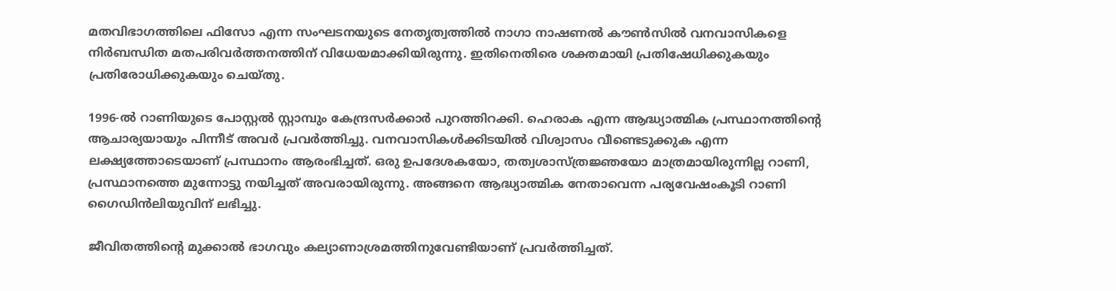മതവിഭാഗത്തിലെ ഫിസോ എന്ന സംഘടനയുടെ നേതൃത്വത്തില്‍ നാഗാ നാഷണല്‍ കൗണ്‍സില്‍ വനവാസികളെ നിര്‍ബന്ധിത മതപരിവര്‍ത്തനത്തിന് വിധേയമാക്കിയിരുന്നു. ഇതിനെതിരെ ശക്തമായി പ്രതിഷേധിക്കുകയും പ്രതിരോധിക്കുകയും ചെയ്തു.

1996-ല്‍ റാണിയുടെ പോസ്റ്റല്‍ സ്റ്റാമ്പും കേന്ദ്രസര്‍ക്കാര്‍ പുറത്തിറക്കി. ഹെരാക എന്ന ആദ്ധ്യാത്മിക പ്രസ്ഥാനത്തിന്റെ ആചാര്യയായും പിന്നീട് അവര്‍ പ്രവര്‍ത്തിച്ചു. വനവാസികള്‍ക്കിടയില്‍ വിശ്വാസം വീണ്ടെടുക്കുക എന്ന ലക്ഷ്യത്തോടെയാണ് പ്രസ്ഥാനം ആരംഭിച്ചത്. ഒരു ഉപദേശകയോ, തത്വശാസ്ത്രജ്ഞയോ മാത്രമായിരുന്നില്ല റാണി, പ്രസ്ഥാനത്തെ മുന്നോട്ടു നയിച്ചത് അവരായിരുന്നു. അങ്ങനെ ആദ്ധ്യാത്മിക നേതാവെന്ന പര്യവേഷംകൂടി റാണി ഗൈഡിന്‍ലിയുവിന് ലഭിച്ചു.

ജീവിതത്തിന്റെ മുക്കാല്‍ ഭാഗവും കല്യാണാശ്രമത്തിനുവേണ്ടിയാണ് പ്രവര്‍ത്തിച്ചത്.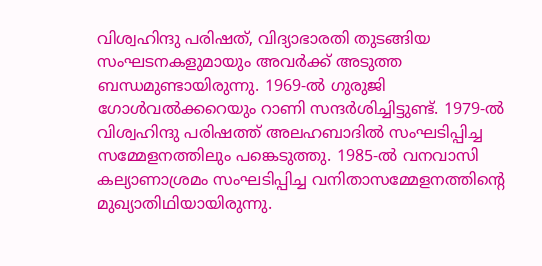വിശ്വഹിന്ദു പരിഷത്, വിദ്യാഭാരതി തുടങ്ങിയ സംഘടനകളുമായും അവര്‍ക്ക് അടുത്ത ബന്ധമുണ്ടായിരുന്നു. 1969-ല്‍ ഗുരുജി ഗോള്‍വല്‍ക്കറെയും റാണി സന്ദര്‍ശിച്ചിട്ടുണ്ട്. 1979-ല്‍ വിശ്വഹിന്ദു പരിഷത്ത് അലഹബാദില്‍ സംഘടിപ്പിച്ച സമ്മേളനത്തിലും പങ്കെടുത്തു. 1985-ല്‍ വനവാസി കല്യാണാശ്രമം സംഘടിപ്പിച്ച വനിതാസമ്മേളനത്തിന്റെ മുഖ്യാതിഥിയായിരുന്നു.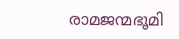രാമജന്മഭൂമി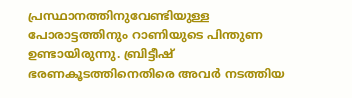പ്രസ്ഥാനത്തിനുവേണ്ടിയുള്ള പോരാട്ടത്തിനും റാണിയുടെ പിന്തുണ ഉണ്ടായിരുന്നു. ബ്രിട്ടീഷ് ഭരണകൂടത്തിനെതിരെ അവര്‍ നടത്തിയ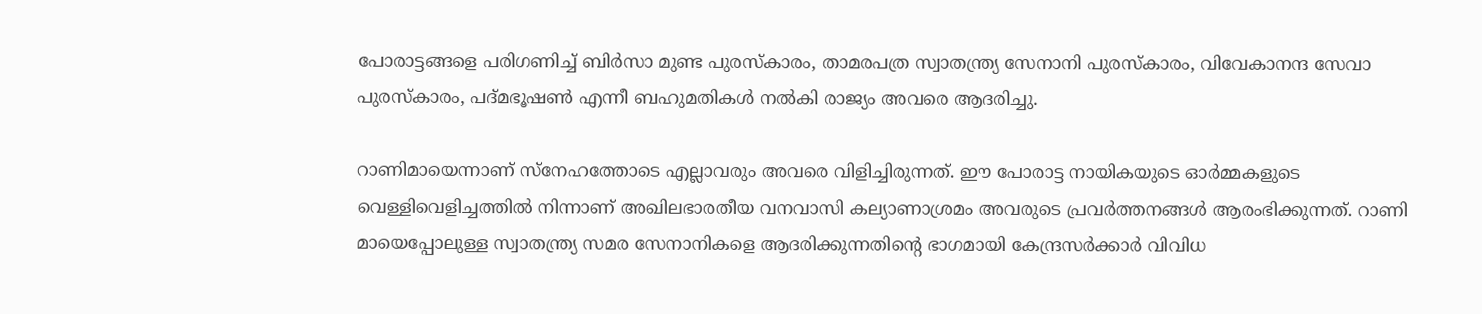പോരാട്ടങ്ങളെ പരിഗണിച്ച് ബിര്‍സാ മുണ്ട പുരസ്‌കാരം, താമരപത്ര സ്വാതന്ത്ര്യ സേനാനി പുരസ്‌കാരം, വിവേകാനന്ദ സേവാ പുരസ്‌കാരം, പദ്മഭൂഷണ്‍ എന്നീ ബഹുമതികള്‍ നല്‍കി രാജ്യം അവരെ ആദരിച്ചു.

റാണിമായെന്നാണ് സ്‌നേഹത്തോടെ എല്ലാവരും അവരെ വിളിച്ചിരുന്നത്. ഈ പോരാട്ട നായികയുടെ ഓര്‍മ്മകളുടെ വെള്ളിവെളിച്ചത്തില്‍ നിന്നാണ് അഖിലഭാരതീയ വനവാസി കല്യാണാശ്രമം അവരുടെ പ്രവര്‍ത്തനങ്ങള്‍ ആരംഭിക്കുന്നത്. റാണി മായെപ്പോലുള്ള സ്വാതന്ത്ര്യ സമര സേനാനികളെ ആദരിക്കുന്നതിന്റെ ഭാഗമായി കേന്ദ്രസര്‍ക്കാര്‍ വിവിധ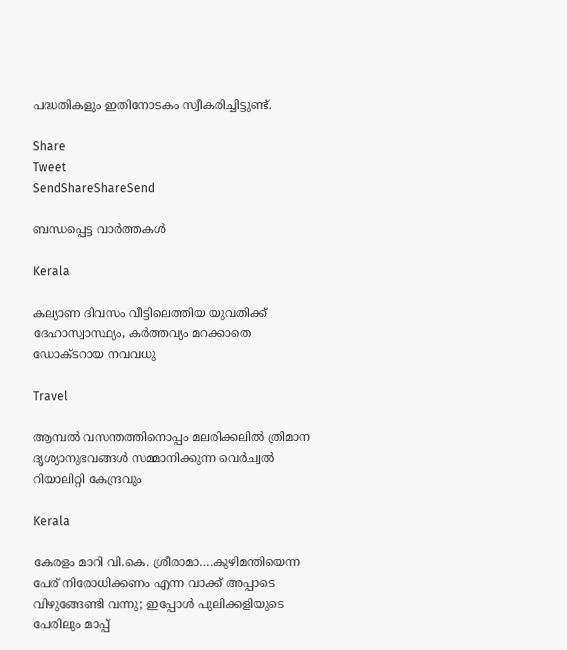പദ്ധതികളും ഇതിനോടകം സ്വീകരിച്ചിട്ടുണ്ട്.

Share
Tweet
SendShareShareSend

ബന്ധപ്പെട്ട വാര്‍ത്തകള്‍

Kerala

കല്യാണ ദിവസം വീട്ടിലെത്തിയ യുവതിക്ക് ദേഹാസ്വാസ്ഥ്യം, കര്‍ത്തവ്യം മറക്കാതെ ഡോക്ടറായ നവവധു

Travel

ആമ്പല്‍ വസന്തത്തിനൊപ്പം മലരിക്കലില്‍ ത്രിമാന ദൃശ്യാനുഭവങ്ങള്‍ സമ്മാനിക്കുന്ന വെര്‍ച്വല്‍ റിയാലിറ്റി കേന്ദ്രവും

Kerala

കേരളം മാറി വി.കെ. ശ്രീരാമാ….കുഴിമന്തിയെന്ന പേര് നിരോധിക്കണം എന്ന വാക്ക് അപ്പാടെ വിഴുങ്ങേണ്ടി വന്നു; ഇപ്പോള്‍ പുലിക്കളിയുടെ പേരിലും മാപ്പ്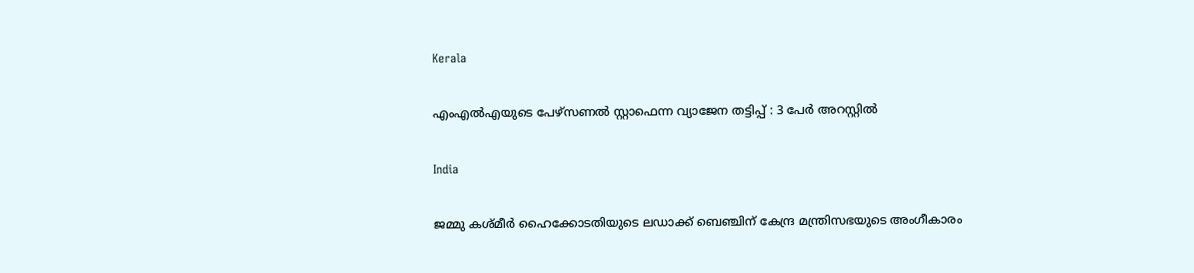Kerala

എംഎല്‍എയുടെ പേഴ്സണല്‍ സ്റ്റാഫെന്ന വ്യാജേന തട്ടിപ്പ് : 3 പേര്‍ അറസ്റ്റില്‍

India

ജമ്മു കശ്മീര്‍ ഹൈക്കോടതിയുടെ ലഡാക്ക് ബെഞ്ചിന് കേന്ദ്ര മന്ത്രിസഭയുടെ അംഗീകാരം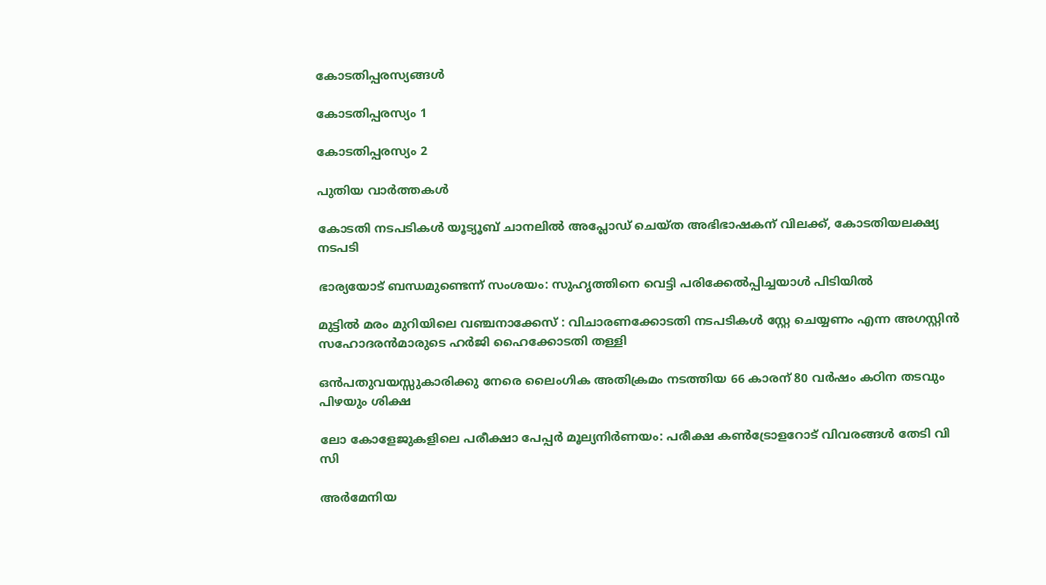കോടതിപ്പരസ്യങ്ങള്‍

കോടതിപ്പരസ്യം 1

കോടതിപ്പരസ്യം 2

പുതിയ വാര്‍ത്തകള്‍

കോടതി നടപടികള്‍ യൂട്യൂബ് ചാനലില്‍ അപ്ലോഡ് ചെയ്ത അഭിഭാഷകന് വിലക്ക്, കോടതിയലക്ഷ്യ നടപടി

ഭാര്യയോട് ബന്ധമുണ്ടെന്ന് സംശയം: സുഹൃത്തിനെ വെട്ടി പരിക്കേല്‍പ്പിച്ചയാള്‍ പിടിയില്‍

മുട്ടില്‍ മരം മുറിയിലെ വഞ്ചനാക്കേസ് : വിചാരണക്കോടതി നടപടികള്‍ സ്റ്റേ ചെയ്യണം എന്ന അഗസ്റ്റിന്‍ സഹോദരന്‍മാരുടെ ഹര്‍ജി ഹൈക്കോടതി തള്ളി

ഒന്‍പതുവയസ്സുകാരിക്കു നേരെ ലൈംഗിക അതിക്രമം നടത്തിയ 66 കാരന് 80 വര്‍ഷം കഠിന തടവും പിഴയും ശിക്ഷ

ലോ കോളേജുകളിലെ പരീക്ഷാ പേപ്പര്‍ മൂല്യനിര്‍ണയം: പരീക്ഷ കണ്‍ട്രോളറോട് വിവരങ്ങള്‍ തേടി വി സി

അര്‍മേനിയ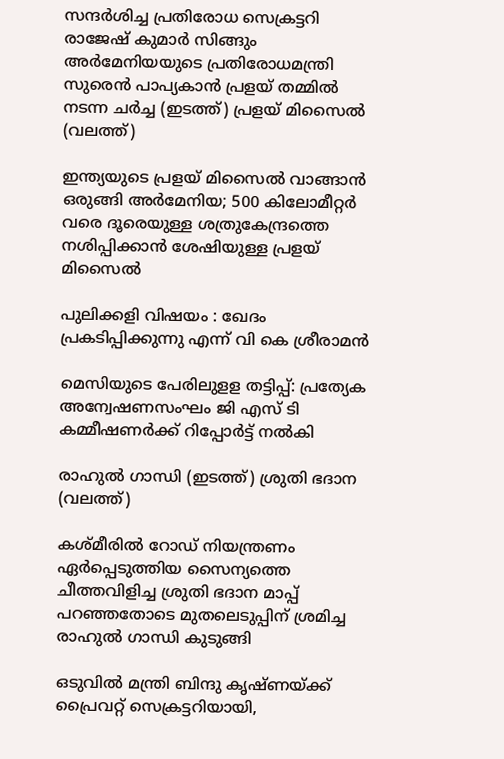സന്ദര്‍ശിച്ച പ്രതിരോധ സെക്രട്ടറി രാജേഷ് കുമാര്‍ സിങ്ങും അര്‍മേനിയയുടെ പ്രതിരോധമന്ത്രി സുരെന്‍ പാപ്യകാന്‍ പ്രളയ് തമ്മില്‍ നടന്ന ചര്‍ച്ച (ഇടത്ത്) പ്രളയ് മിസൈല്‍ (വലത്ത്)

ഇന്ത്യയുടെ പ്രളയ് മിസൈല്‍ വാങ്ങാന്‍ ഒരുങ്ങി അര്‍മേനിയ; 500 കിലോമീറ്റര്‍ വരെ ദൂരെയുള്ള ശത്രുകേന്ദ്രത്തെ നശിപ്പിക്കാന്‍ ശേഷിയുള്ള പ്രളയ് മിസൈല്‍

പുലിക്കളി വിഷയം : ഖേദം പ്രകടിപ്പിക്കുന്നു എന്ന് വി കെ ശ്രീരാമന്‍

മെസിയുടെ പേരിലുളള തട്ടിപ്പ്: പ്രത്യേക അന്വേഷണസംഘം ജി എസ് ടി കമ്മീഷണര്‍ക്ക് റിപ്പോര്‍ട്ട് നല്‍കി

രാഹുല്‍ ഗാന്ധി (ഇടത്ത്) ശ്രുതി ഭദാന (വലത്ത്)

കശ്മീരില്‍ റോഡ് നിയന്ത്രണം ഏര്‍പ്പെടുത്തിയ സൈന്യത്തെ ചീത്തവിളിച്ച ശ്രുതി ഭദാന മാപ്പ് പറ‍ഞ്ഞതോടെ മുതലെടുപ്പിന് ശ്രമിച്ച രാഹുല്‍ ഗാന്ധി കുടുങ്ങി

ഒടുവില്‍ മന്ത്രി ബിന്ദു കൃഷ്ണയ്‌ക്ക് പ്രൈവറ്റ് സെക്രട്ടറിയായി,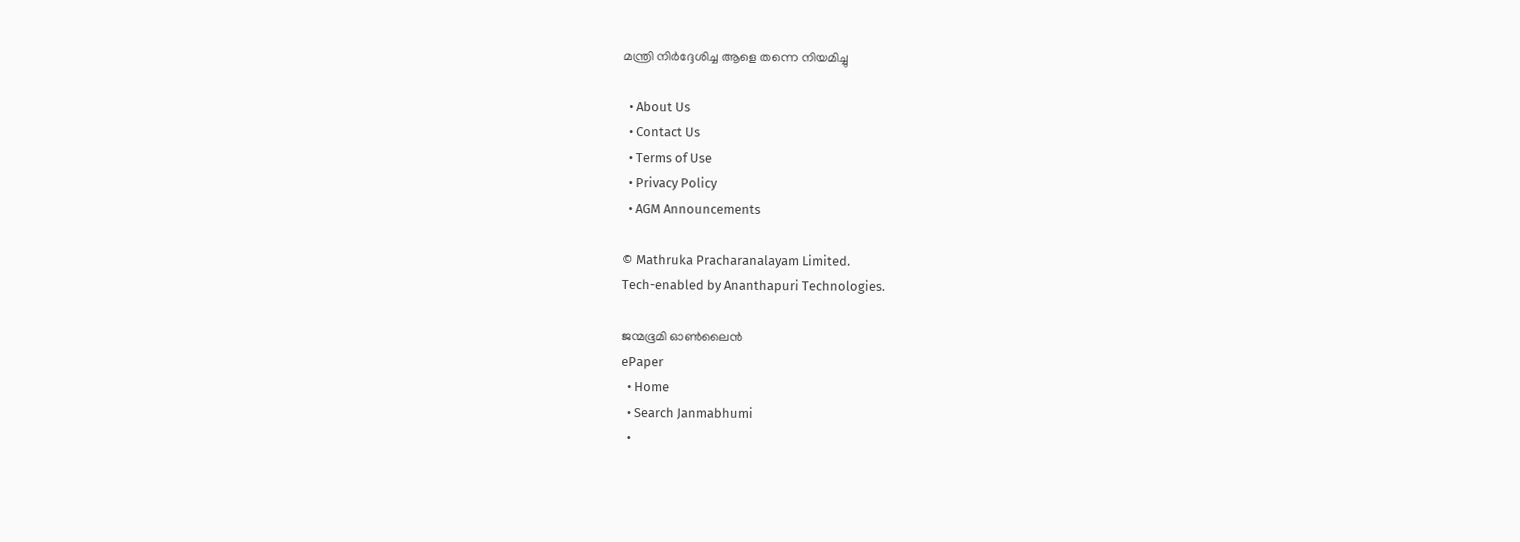മന്ത്രി നിര്‍ദ്ദേശിച്ച ആളെ തന്നെ നിയമിച്ചു

  • About Us
  • Contact Us
  • Terms of Use
  • Privacy Policy
  • AGM Announcements

© Mathruka Pracharanalayam Limited.
Tech-enabled by Ananthapuri Technologies.

ജന്മഭൂമി ഓണ്‍ലൈന്‍
ePaper
  • Home
  • Search Janmabhumi
  •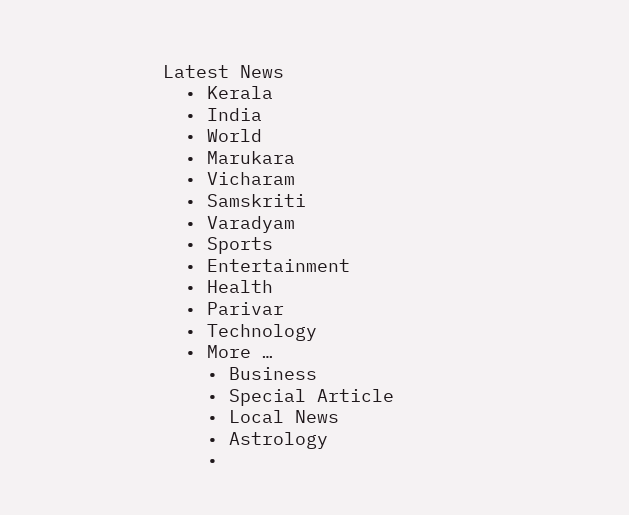Latest News
  • Kerala
  • India
  • World
  • Marukara
  • Vicharam
  • Samskriti
  • Varadyam
  • Sports
  • Entertainment
  • Health
  • Parivar
  • Technology
  • More …
    • Business
    • Special Article
    • Local News
    • Astrology
    •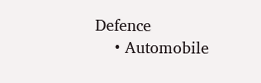Defence
    • Automobile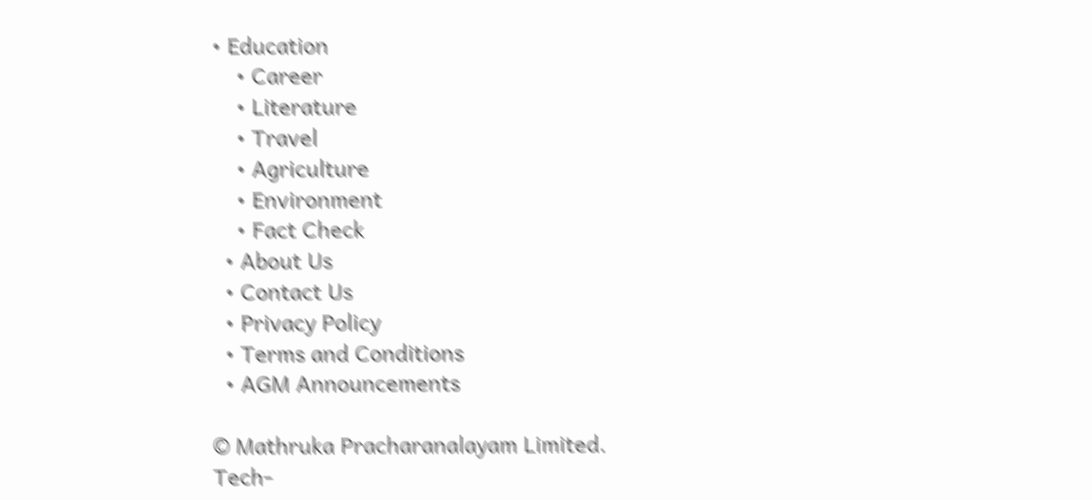• Education
    • Career
    • Literature
    • Travel
    • Agriculture
    • Environment
    • Fact Check
  • About Us
  • Contact Us
  • Privacy Policy
  • Terms and Conditions
  • AGM Announcements

© Mathruka Pracharanalayam Limited.
Tech-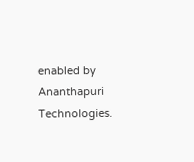enabled by Ananthapuri Technologies.